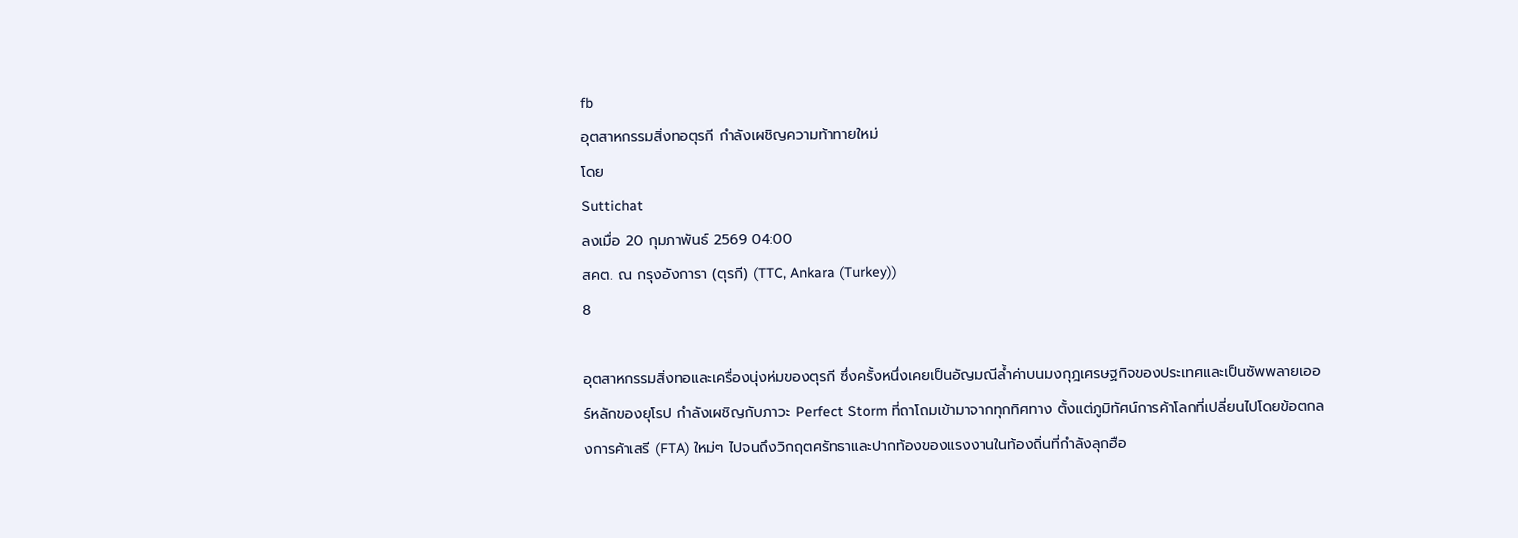fb
อุตสาหกรรมสิ่งทอตุรกี กำลังเผชิญความท้าทายใหม่
โดย
Suttichat
ลงเมื่อ 20 กุมภาพันธ์ 2569 04:00
สคต. ณ กรุงอังการา (ตุรกี) (TTC, Ankara (Turkey))
8

อุตสาหกรรมสิ่งทอและเครื่องนุ่งห่มของตุรกี ซึ่งครั้งหนึ่งเคยเป็นอัญมณีล้ำค่าบนมงกุฎเศรษฐกิจของประเทศและเป็นซัพพลายเออร์หลักของยุโรป กำลังเผชิญกับภาวะ Perfect Storm ที่ถาโถมเข้ามาจากทุกทิศทาง ตั้งแต่ภูมิทัศน์การค้าโลกที่เปลี่ยนไปโดยข้อตกลงการค้าเสรี (FTA) ใหม่ๆ ไปจนถึงวิกฤตศรัทธาและปากท้องของแรงงานในท้องถิ่นที่กำลังลุกฮือ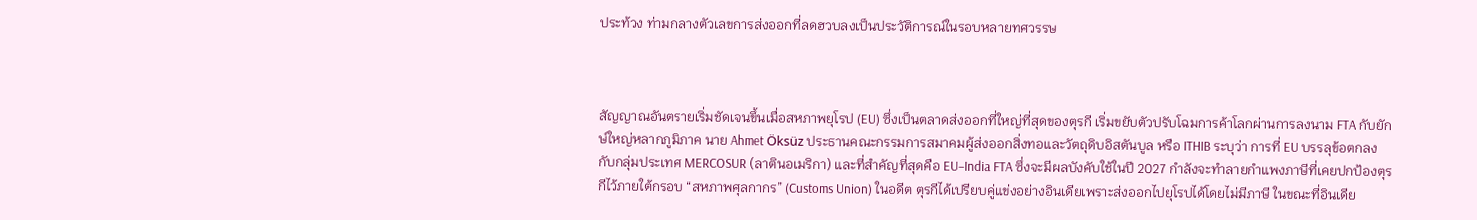ประท้วง ท่ามกลางตัวเลขการส่งออกที่ลดฮวบลงเป็นประวัติการณ์ในรอบหลายทศวรรษ



สัญญาณอันตรายเริ่มชัดเจนขึ้นเมื่อสหภาพยุโรป (EU) ซึ่งเป็นตลาดส่งออกที่ใหญ่ที่สุดของตุรกี เริ่มขยับตัวปรับโฉมการค้าโลกผ่านการลงนาม FTA กับยักษ์ใหญ่หลากภูมิภาค นาย Ahmet Öksüz ประธานคณะกรรมการสมาคมผู้ส่งออกสิ่งทอและวัตถุดิบอิสตันบูล หรือ ITHIB ระบุว่า การที่ EU บรรลุข้อตกลงกับกลุ่มประเทศ MERCOSUR (ลาตินอเมริกา) และที่สำคัญที่สุดคือ EU–India FTA ซึ่งจะมีผลบังคับใช้ในปี 2027 กำลังจะทำลายกำแพงภาษีที่เคยปกป้องตุรกีไว้ภายใต้กรอบ “สหภาพศุลกากร” (Customs Union) ในอดีต ตุรกีได้เปรียบคู่แข่งอย่างอินเดียเพราะส่งออกไปยุโรปได้โดยไม่มีภาษี ในขณะที่อินเดีย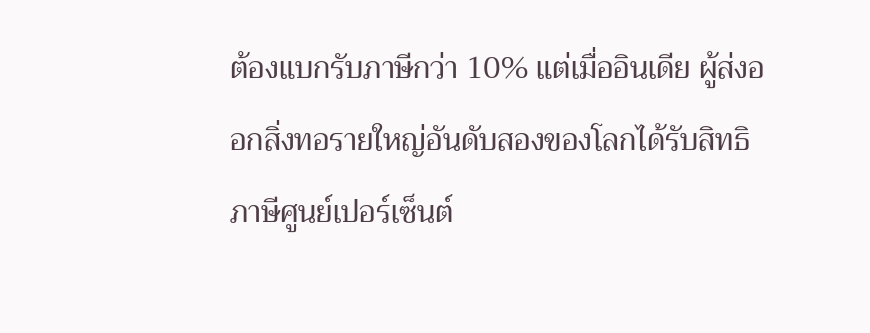ต้องแบกรับภาษีกว่า 10% แต่เมื่ออินเดีย ผู้ส่งออกสิ่งทอรายใหญ่อันดับสองของโลกได้รับสิทธิภาษีศูนย์เปอร์เซ็นต์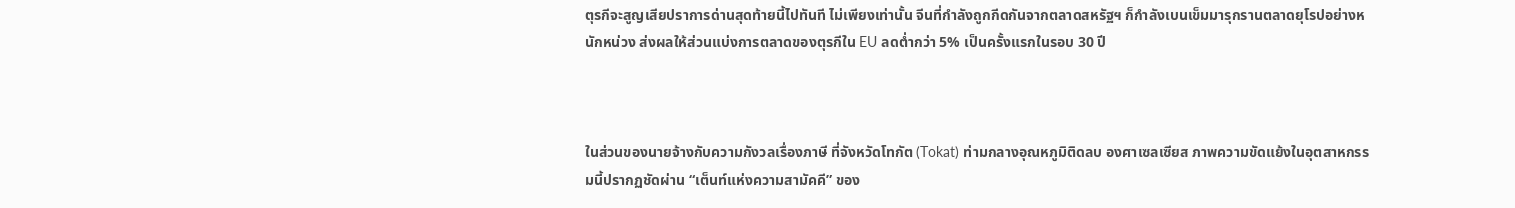ตุรกีจะสูญเสียปราการด่านสุดท้ายนี้ไปทันที ไม่เพียงเท่านั้น จีนที่กำลังถูกกีดกันจากตลาดสหรัฐฯ ก็กำลังเบนเข็มมารุกรานตลาดยุโรปอย่างหนักหน่วง ส่งผลให้ส่วนแบ่งการตลาดของตุรกีใน EU ลดต่ำกว่า 5% เป็นครั้งแรกในรอบ 30 ปี



ในส่วนของนายจ้างกับความกังวลเรื่องภาษี ที่จังหวัดโทกัต (Tokat) ท่ามกลางอุณหภูมิติดลบ องศาเซลเซียส ภาพความขัดแย้งในอุตสาหกรรมนี้ปรากฏชัดผ่าน “เต็นท์แห่งความสามัคคี” ของ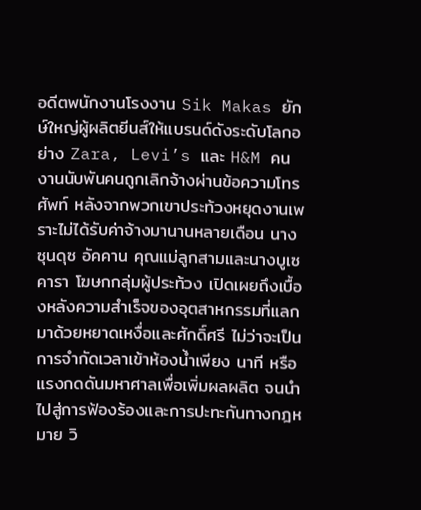อดีตพนักงานโรงงาน Sik Makas ยักษ์ใหญ่ผู้ผลิตยีนส์ให้แบรนด์ดังระดับโลกอย่าง Zara, Levi’s และ H&M คนงานนับพันคนถูกเลิกจ้างผ่านข้อความโทรศัพท์ หลังจากพวกเขาประท้วงหยุดงานเพราะไม่ได้รับค่าจ้างมานานหลายเดือน นางซุนดุซ อัคคาน คุณแม่ลูกสามและนางบูเซ คารา โฆษกกลุ่มผู้ประท้วง เปิดเผยถึงเบื้องหลังความสำเร็จของอุตสาหกรรมที่แลกมาด้วยหยาดเหงื่อและศักดิ์ศรี ไม่ว่าจะเป็นการจำกัดเวลาเข้าห้องน้ำเพียง นาที หรือแรงกดดันมหาศาลเพื่อเพิ่มผลผลิต จนนำไปสู่การฟ้องร้องและการปะทะกันทางกฎหมาย วิ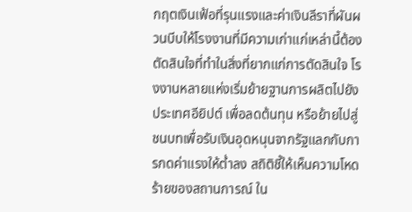กฤตเงินเฟ้อที่รุนแรงและค่าเงินลีราที่ผันผวนบีบให้โรงงานที่มีความเก่าแก่เหล่านี้ต้องตัดสินใจที่ทำในสิ่งที่ยากแก่การตัดสินใจ โรงงานหลายแห่งเริ่มย้ายฐานการผลิตไปยังประเทศอียิปต์ เพื่อลดต้นทุน หรือย้ายไปสู่ชนบทเพื่อรับเงินอุดหนุนจากรัฐแลกกับการกดค่าแรงให้ต่ำลง สถิติชี้ให้เห็นความโหดร้ายของสถานการณ์ ใน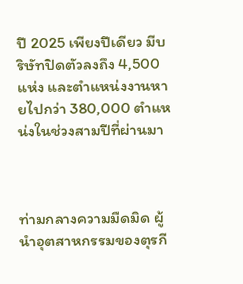ปี 2025 เพียงปีเดียว มีบริษัทปิดตัวลงถึง 4,500 แห่ง และตำแหน่งงานหายไปกว่า 380,000 ตำแหน่งในช่วงสามปีที่ผ่านมา



ท่ามกลางความมืดมิด ผู้นำอุตสาหกรรมของตุรกี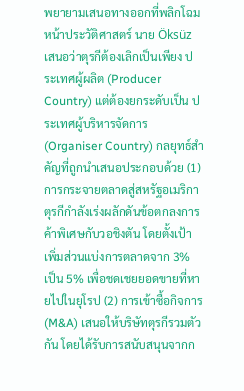พยายามเสนอทางออกที่พลิกโฉมหน้าประวัติศาสตร์ นาย Öksüz เสนอว่าตุรกีต้องเลิกเป็นเพียง ประเทศผู้ผลิต (Producer Country) แต่ต้องยกระดับเป็น ประเทศผู้บริหารจัดการ (Organiser Country) กลยุทธ์สำคัญที่ถูกนำเสนอประกอบด้วย (1) การกระจายตลาดสู่สหรัฐอเมริกา ตุรกีกำลังเร่งผลักดันข้อตกลงการค้าพิเศษกับวอชิงตัน โดยตั้งเป้าเพิ่มส่วนแบ่งการตลาดจาก 3% เป็น 5% เพื่อชดเชยยอดขายที่หายไปในยุโรป (2) การเข้าซื้อกิจการ (M&A) เสนอให้บริษัทตุรกีรวมตัวกัน โดยได้รับการสนับสนุนจากก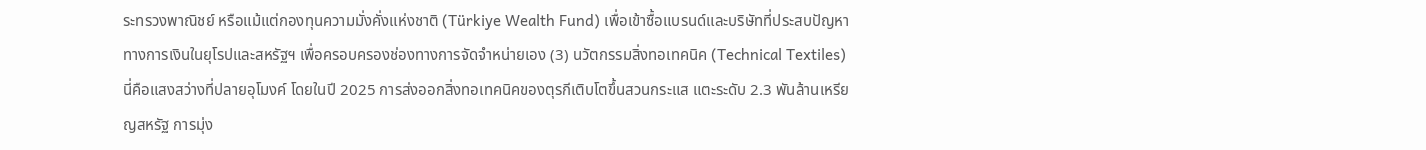ระทรวงพาณิชย์ หรือแม้แต่กองทุนความมั่งคั่งแห่งชาติ (Türkiye Wealth Fund) เพื่อเข้าซื้อแบรนด์และบริษัทที่ประสบปัญหาทางการเงินในยุโรปและสหรัฐฯ เพื่อครอบครองช่องทางการจัดจำหน่ายเอง (3) นวัตกรรมสิ่งทอเทคนิค (Technical Textiles) นี่คือแสงสว่างที่ปลายอุโมงค์ โดยในปี 2025 การส่งออกสิ่งทอเทคนิคของตุรกีเติบโตขึ้นสวนกระแส แตะระดับ 2.3 พันล้านเหรียญสหรัฐ การมุ่ง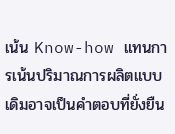เน้น Know-how แทนการเน้นปริมาณการผลิตแบบเดิมอาจเป็นคำตอบที่ยั่งยืน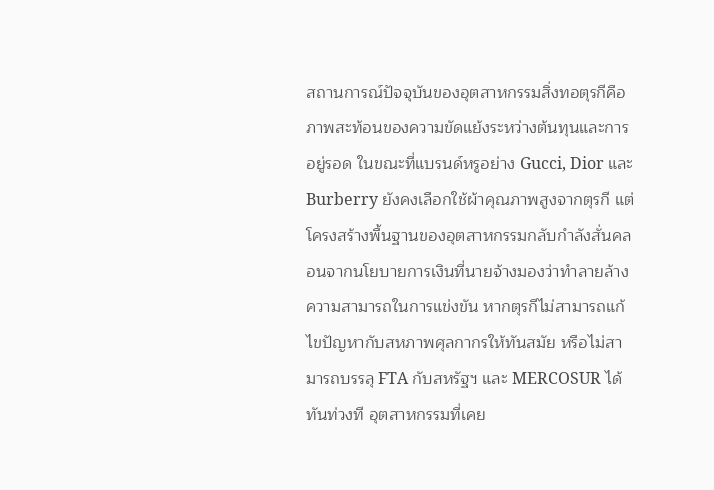สถานการณ์ปัจจุบันของอุตสาหกรรมสิ่งทอตุรกีคือภาพสะท้อนของความขัดแย้งระหว่างต้นทุนและการอยู่รอด ในขณะที่แบรนด์หรูอย่าง Gucci, Dior และ Burberry ยังคงเลือกใช้ผ้าคุณภาพสูงจากตุรกี แต่โครงสร้างพื้นฐานของอุตสาหกรรมกลับกำลังสั่นคลอนจากนโยบายการเงินที่นายจ้างมองว่าทำลายล้างความสามารถในการแข่งขัน หากตุรกีไม่สามารถแก้ไขปัญหากับสหภาพศุลกากรให้ทันสมัย หรือไม่สามารถบรรลุ FTA กับสหรัฐฯ และ MERCOSUR ได้ทันท่วงที อุตสาหกรรมที่เคย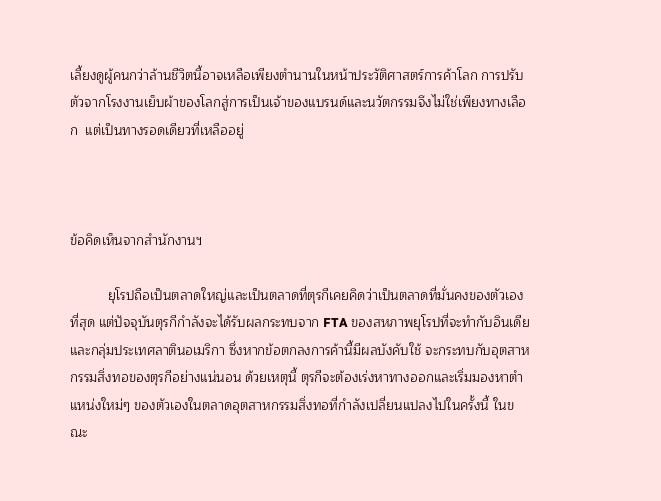เลี้ยงดูผู้คนกว่าล้านชีวิตนี้อาจเหลือเพียงตำนานในหน้าประวัติศาสตร์การค้าโลก การปรับตัวจากโรงงานเย็บผ้าของโลกสู่การเป็นเจ้าของแบรนด์และนวัตกรรมจึงไม่ใช่เพียงทางเลือก  แต่เป็นทางรอดเดียวที่เหลืออยู่



ข้อคิดเห็นจากสำนักงานฯ

          ยุโรปถือเป็นตลาดใหญ่และเป็นตลาดที่ตุรกีเคยคิดว่าเป็นตลาดที่มั่นคงของตัวเองที่สุด แต่ปัจจุบันตุรกีกำลังจะได้รับผลกระทบจาก FTA ของสหภาพยุโรปที่จะทำกับอินเดียและกลุ่มประเทศลาตินอเมริกา ซึ่งหากข้อตกลงการค้านี้มีผลบังคับใช้ จะกระทบกับอุตสาหกรรมสิ่งทอของตุรกีอย่างแน่นอน ด้วยเหตุนี้ ตุรกีจะต้องเร่งหาทางออกและเริ่มมองหาตำแหน่งใหม่ๆ ของตัวเองในตลาดอุตสาหกรรมสิ่งทอที่กำลังเปลี่ยนแปลงไปในครั้งนี้ ในขณะ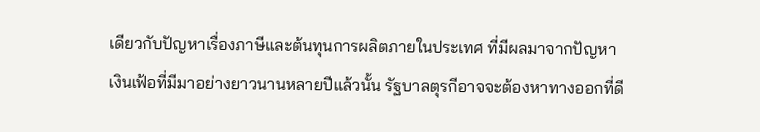เดียวกับปัญหาเรื่องภาษีและต้นทุนการผลิตภายในประเทศ ที่มีผลมาจากปัญหาเงินเฟ้อที่มีมาอย่างยาวนานหลายปีแล้วนั้น รัฐบาลตุรกีอาจจะต้องหาทางออกที่ดี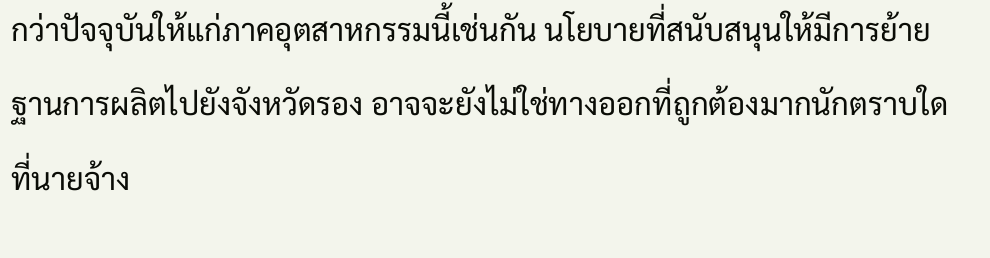กว่าปัจจุบันให้แก่ภาคอุตสาหกรรมนี้เช่นกัน นโยบายที่สนับสนุนให้มีการย้ายฐานการผลิตไปยังจังหวัดรอง อาจจะยังไม่ใช่ทางออกที่ถูกต้องมากนักตราบใดที่นายจ้าง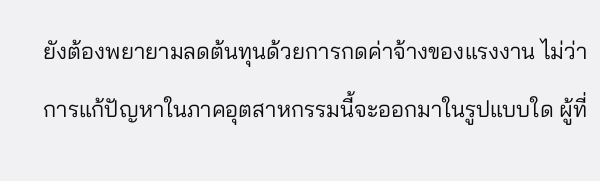ยังต้องพยายามลดต้นทุนด้วยการกดค่าจ้างของแรงงาน ไม่ว่าการแก้ปัญหาในภาคอุตสาหกรรมนี้จะออกมาในรูปแบบใด ผู้ที่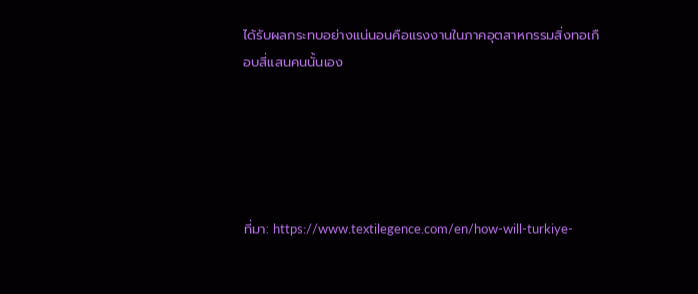ได้รับผลกระทบอย่างแน่นอนคือแรงงานในภาคอุตสาหกรรมสิ่งทอเกือบสี่แสนคนนั้นเอง





ที่มา: https://www.textilegence.com/en/how-will-turkiye-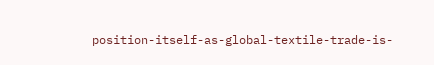position-itself-as-global-textile-trade-is-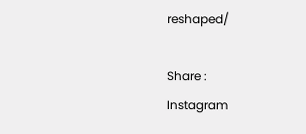reshaped/

Share :
Instagram